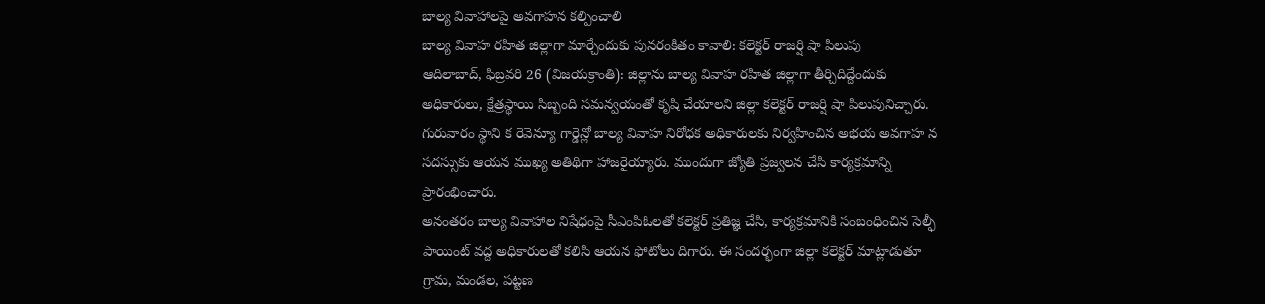బాల్య వివాహాలపై అవగాహన కల్పించాలి
బాల్య వివాహ రహిత జిల్లాగా మార్చేందుకు పునరంకితం కావాలి: కలెక్టర్ రాజర్షి షా పిలుపు
ఆదిలాబాద్, ఫిబ్రవరి 26 (విజయక్రాంతి): జిల్లాను బాల్య వివాహ రహిత జిల్లాగా తీర్చిదిద్దేందుకు అధికారులు, క్షేత్రస్థాయి సిబ్బంది సమన్వయంతో కృషి చేయాలని జిల్లా కలెక్టర్ రాజర్షి షా పిలుపునిచ్చారు. గురువారం స్థాని క రెవెన్యూ గార్డెన్లో బాల్య వివాహ నిరోధక అధికారులకు నిర్వహించిన అభయ అవగాహ న సదస్సుకు ఆయన ముఖ్య అతిథిగా హాజరైయ్యారు. ముందుగా జ్యోతి ప్రజ్వలన చేసి కార్యక్రమాన్ని ప్రారంభించారు.
అనంతరం బాల్య వివాహాల నిషేధంపై సీఎంపిఓలతో కలెక్టర్ ప్రతిజ్ఞ చేసి, కార్యక్రమానికి సంబంధించిన సెల్ఫీ పాయింట్ వద్ద అధికారులతో కలిసి ఆయన ఫోటోలు దిగారు. ఈ సందర్భంగా జిల్లా కలెక్టర్ మాట్లాడుతూ గ్రామ, మండల, పట్టణ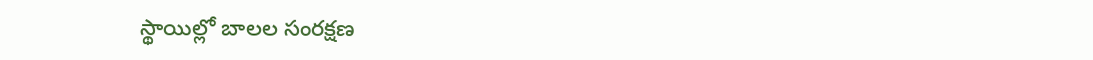స్థాయిల్లో బాలల సంరక్షణ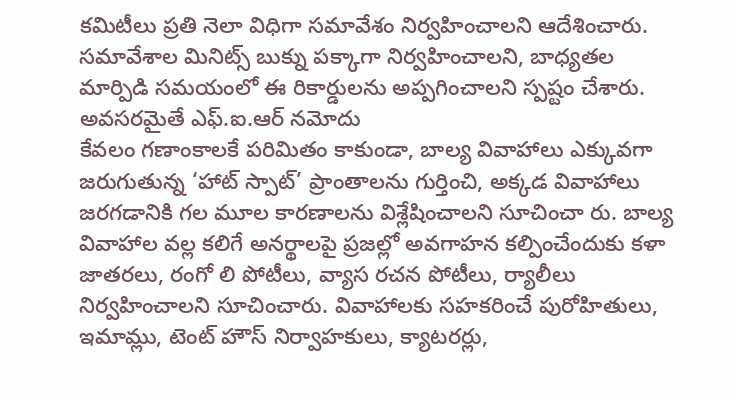కమిటీలు ప్రతి నెలా విధిగా సమావేశం నిర్వహించాలని ఆదేశించారు. సమావేశాల మినిట్స్ బుక్ను పక్కాగా నిర్వహించాలని, బాధ్యతల మార్పిడి సమయంలో ఈ రికార్డులను అప్పగించాలని స్పష్టం చేశారు.
అవసరమైతే ఎఫ్.ఐ.ఆర్ నమోదు
కేవలం గణాంకాలకే పరిమితం కాకుండా, బాల్య వివాహాలు ఎక్కువగా జరుగుతున్న ‘హాట్ స్పాట్’ ప్రాంతాలను గుర్తించి, అక్కడ వివాహాలు జరగడానికి గల మూల కారణాలను విశ్లేషించాలని సూచించా రు. బాల్య వివాహాల వల్ల కలిగే అనర్థాలపై ప్రజల్లో అవగాహన కల్పించేందుకు కళా జాతరలు, రంగో లి పోటీలు, వ్యాస రచన పోటీలు, ర్యాలీలు నిర్వహించాలని సూచించారు. వివాహాలకు సహకరించే పురోహితులు, ఇమామ్లు, టెంట్ హౌస్ నిర్వాహకులు, క్యాటరర్లు,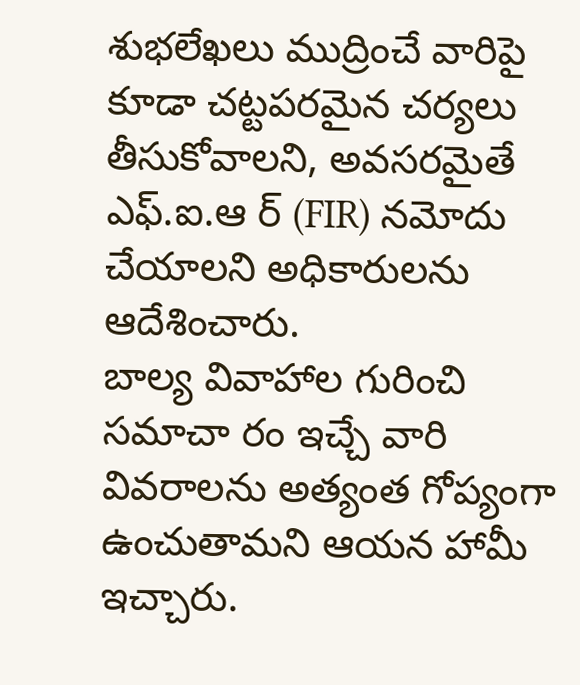శుభలేఖలు ముద్రించే వారిపై కూడా చట్టపరమైన చర్యలు తీసుకోవాలని, అవసరమైతే ఎఫ్.ఐ.ఆ ర్ (FIR) నమోదు చేయాలని అధికారులను ఆదేశించారు.
బాల్య వివాహాల గురించి సమాచా రం ఇచ్చే వారి వివరాలను అత్యంత గోప్యంగా ఉంచుతామని ఆయన హామీ ఇచ్చారు.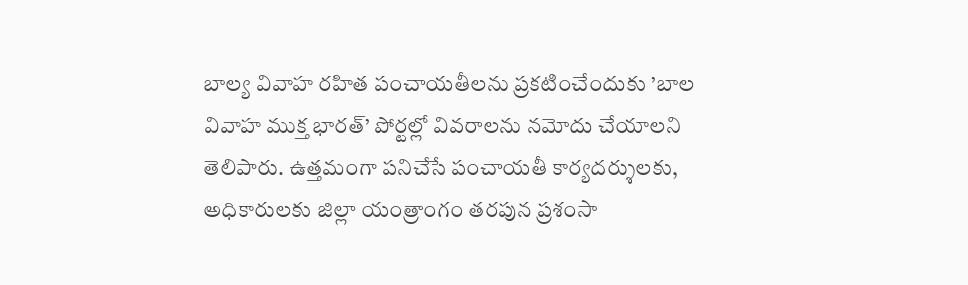బాల్య వివాహ రహిత పంచాయతీలను ప్రకటించేందుకు ’బాల వివాహ ముక్త భారత్’ పోర్టల్లో వివరాలను నమోదు చేయాలని తెలిపారు. ఉత్తమంగా పనిచేసే పంచాయతీ కార్యదర్శులకు, అధికారులకు జిల్లా యంత్రాంగం తరపున ప్రశంసా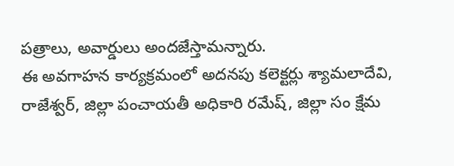పత్రాలు, అవార్డులు అందజేస్తామన్నారు.
ఈ అవగాహన కార్యక్రమంలో అదనపు కలెక్టర్లు శ్యామలాదేవి, రాజేశ్వర్, జిల్లా పంచాయతీ అధికారి రమేష్, జిల్లా సం క్షేమ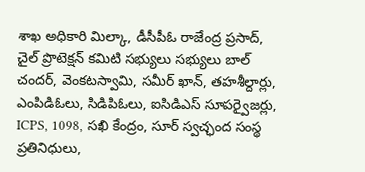శాఖ అధికారి మిల్కా, డీసీపీఓ రాజేంద్ర ప్రసాద్, చైల్ ప్రొటెక్షన్ కమిటి సభ్యులు సభ్యులు బాల్ చందర్, వెంకటస్వామి, సమీర్ ఖాన్, తహశీల్దార్లు, ఎంపిడిఓలు, సిడిపిఓలు, ఐసిడిఎస్ సూపర్వైజర్లు, ICPS, 1098, సఖి కేంద్రం, సూర్ స్వచ్ఛంద సంస్థ ప్రతినిధులు,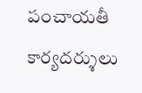పంచాయతీ కార్యదర్శులు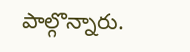పాల్గొన్నారు.